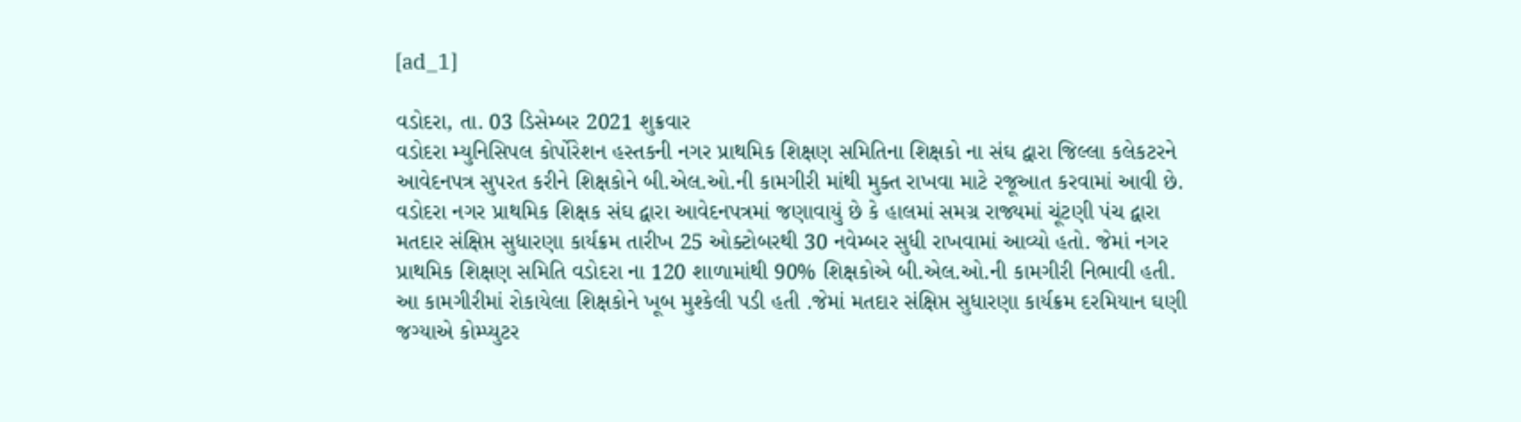[ad_1]

વડોદરા, તા. 03 ડિસેમ્બર 2021 શુક્રવાર
વડોદરા મ્યુનિસિપલ કોર્પોરેશન હસ્તકની નગર પ્રાથમિક શિક્ષણ સમિતિના શિક્ષકો ના સંઘ દ્વારા જિલ્લા કલેકટરને આવેદનપત્ર સુપરત કરીને શિક્ષકોને બી.એલ.ઓ.ની કામગીરી માંથી મુક્ત રાખવા માટે રજૂઆત કરવામાં આવી છે.
વડોદરા નગર પ્રાથમિક શિક્ષક સંઘ દ્વારા આવેદનપત્રમાં જણાવાયું છે કે હાલમાં સમગ્ર રાજ્યમાં ચૂંટણી પંચ દ્વારા મતદાર સંક્ષિપ્ત સુધારણા કાર્યક્રમ તારીખ 25 ઓક્ટોબરથી 30 નવેમ્બર સુધી રાખવામાં આવ્યો હતો. જેમાં નગર પ્રાથમિક શિક્ષણ સમિતિ વડોદરા ના 120 શાળામાંથી 90% શિક્ષકોએ બી.એલ.ઓ.ની કામગીરી નિભાવી હતી. આ કામગીરીમાં રોકાયેલા શિક્ષકોને ખૂબ મુશ્કેલી પડી હતી .જેમાં મતદાર સંક્ષિપ્ત સુધારણા કાર્યક્રમ દરમિયાન ઘણી જગ્યાએ કોમ્પ્યુટર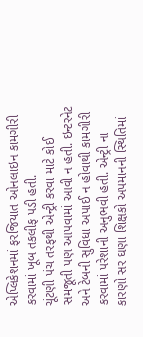એપ્લિકેશનમાં ફરજિયાત ઓનલાઇન કામગીરી કરવામાં ખૂબ તકલીફ પડી હતી.
ચૂંટણી પંચ તરફથી એન્ટ્રી કરવા માટે કોઈ સમજૂતી પણ આપવામાં આવી ન હતી. ઇન્ટરનેટ અને ટેબની સુવિધા અપાઈ ન હોવાથી કામગીરી કરવામાં પરેશાની અનુભવી હતી. એન્ટ્રી ના કારણો સર ઘણા શિક્ષકો અપમાનની સ્થિતિમાં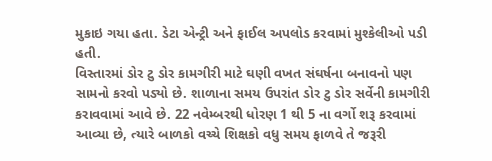મુકાઇ ગયા હતા. ડેટા એન્ટ્રી અને ફાઈલ અપલોડ કરવામાં મુશ્કેલીઓ પડી હતી.
વિસ્તારમાં ડોર ટુ ડોર કામગીરી માટે ઘણી વખત સંઘર્ષના બનાવનો પણ સામનો કરવો પડ્યો છે. શાળાના સમય ઉપરાંત ડોર ટુ ડોર સર્વેની કામગીરી કરાવવામાં આવે છે. 22 નવેમ્બરથી ધોરણ 1 થી 5 ના વર્ગો શરૂ કરવામાં આવ્યા છે, ત્યારે બાળકો વચ્ચે શિક્ષકો વધુ સમય ફાળવે તે જરૂરી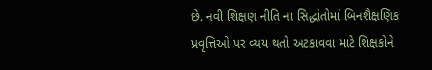છે. નવી શિક્ષણ નીતિ ના સિદ્ધાંતોમાં બિનશૈક્ષણિક પ્રવૃત્તિઓ પર વ્યય થતો અટકાવવા માટે શિક્ષકોને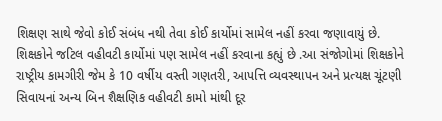શિક્ષણ સાથે જેવો કોઈ સંબંધ નથી તેવા કોઈ કાર્યોમાં સામેલ નહીં કરવા જણાવાયું છે.
શિક્ષકોને જટિલ વહીવટી કાર્યોમાં પણ સામેલ નહીં કરવાના કહ્યું છે .આ સંજોગોમાં શિક્ષકોને રાષ્ટ્રીય કામગીરી જેમ કે 10 વર્ષીય વસ્તી ગણતરી, આપત્તિ વ્યવસ્થાપન અને પ્રત્યક્ષ ચૂંટણી સિવાયનાં અન્ય બિન શૈક્ષણિક વહીવટી કામો માંથી દૂર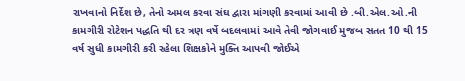રાખવાનો નિર્દેશ છે, તેનો અમલ કરવા સંઘ દ્વારા માંગણી કરવામાં આવી છે .બી.એલ.ઓ.ની કામગીરી રોટેશન પદ્ધતિ થી દર ત્રણ વર્ષે બદલવામાં આવે તેવી જોગવાઈ મુજબ સતત 10 થી 15 વર્ષ સુધી કામગીરી કરી રહેલા શિક્ષકોને મુક્તિ આપવી જોઈએ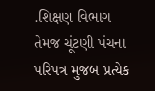.શિક્ષણ વિભાગ તેમજ ચૂંટણી પંચના પરિપત્ર મુજબ પ્રત્યેક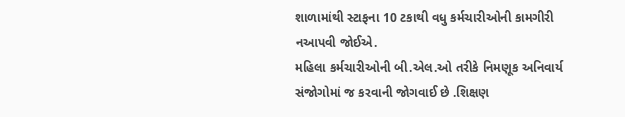શાળામાંથી સ્ટાફના 10 ટકાથી વધુ કર્મચારીઓની કામગીરી નઆપવી જોઈએ.
મહિલા કર્મચારીઓની બી.એલ.ઓ તરીકે નિમણૂક અનિવાર્ય સંજોગોમાં જ કરવાની જોગવાઈ છે .શિક્ષણ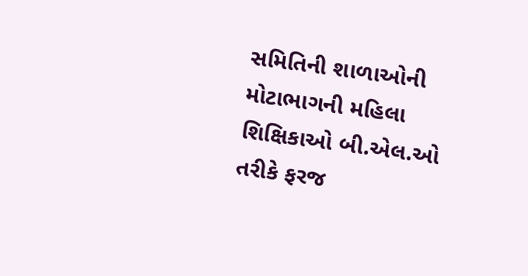સમિતિની શાળાઓની મોટાભાગની મહિલા શિક્ષિકાઓ બી.એલ.ઓ તરીકે ફરજ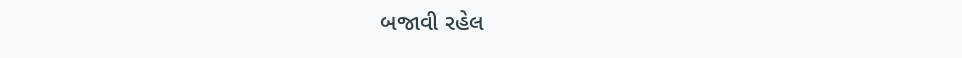બજાવી રહેલ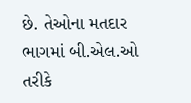છે. તેઓના મતદાર ભાગમાં બી.એલ.ઓ તરીકે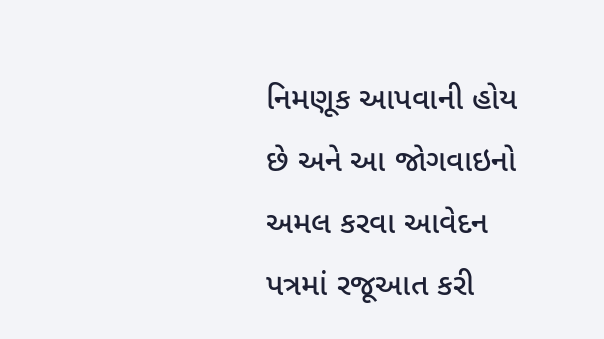નિમણૂક આપવાની હોય છે અને આ જોગવાઇનો અમલ કરવા આવેદન પત્રમાં રજૂઆત કરી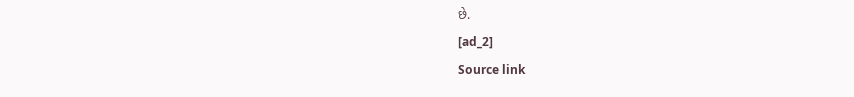છે.
[ad_2]
Source link